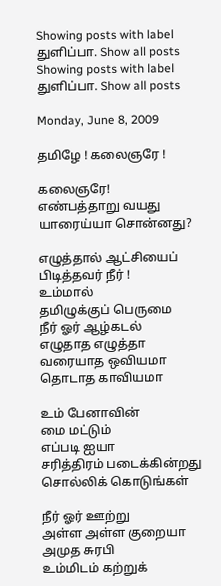Showing posts with label துளிப்பா. Show all posts
Showing posts with label துளிப்பா. Show all posts

Monday, June 8, 2009

தமிழே ! கலைஞரே !

கலைஞரே!
எண்பத்தாறு வயது
யாரைய்யா சொன்னது?

எழுத்தால் ஆட்சியைப்
பிடித்தவர் நீர் !
உம்மால்
தமிழுக்குப் பெருமை
நீர் ஓர் ஆழ்கடல்
எழுதாத எழுத்தா
வரையாத ஒவியமா
தொடாத காவியமா

உம் பேனாவின்
மை மட்டும்
எப்படி ஐயா
சரித்திரம் படைக்கின்றது
சொல்லிக் கொடுங்கள்

நீர் ஓர் ஊற்று
அள்ள அள்ள குறையா
அமுத சுரபி
உம்மிடம் கற்றுக்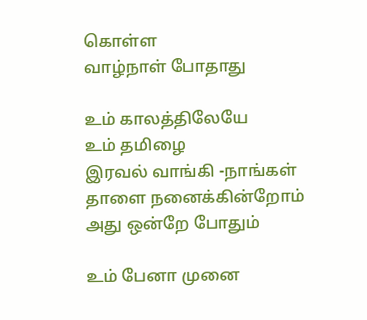கொள்ள
வாழ்நாள் போதாது

உம் காலத்திலேயே
உம் தமிழை
இரவல் வாங்கி -நாங்கள்
தாளை நனைக்கின்றோம்
அது ஒன்றே போதும்

உம் பேனா முனை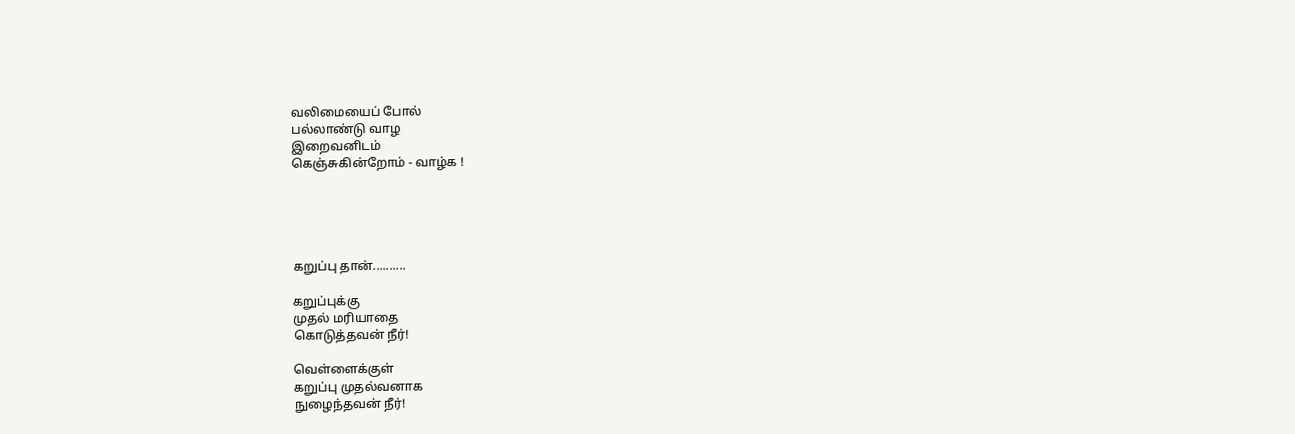வலிமையைப் போல்
பல்லாண்டு வாழ
இறைவனிடம்
கெஞ்சுகின்றோம் - வாழ்க !





கறுப்பு தான்..........

கறுப்புக்கு
முதல் மரியாதை
கொடுத்தவன் நீர்!

வெள்ளைக்குள்
கறுப்பு முதல்வனாக
நுழைந்தவன் நீர்!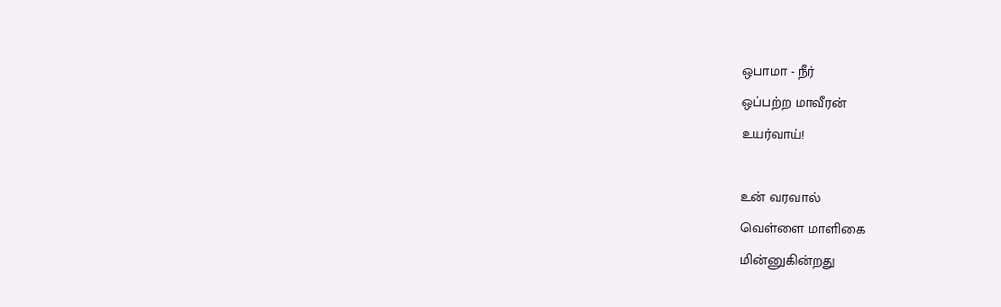ஒபாமா - நீர்
ஒப்பற்ற மாவீரன்
உயர்வாய்!

உன் வரவால்
வெள்ளை மாளிகை
மின்னுகின்றது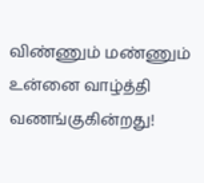விண்ணும் மண்ணும்
உன்னை வாழ்த்தி
வணங்குகின்றது!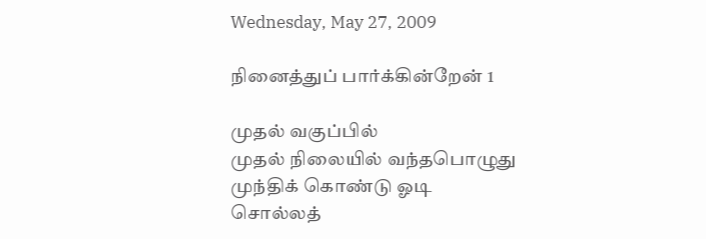Wednesday, May 27, 2009

நினைத்துப் பார்க்கின்றேன் 1

முதல் வகுப்பில்
முதல் நிலையில் வந்தபொழுது
முந்திக் கொண்டு ஓடி
சொல்லத்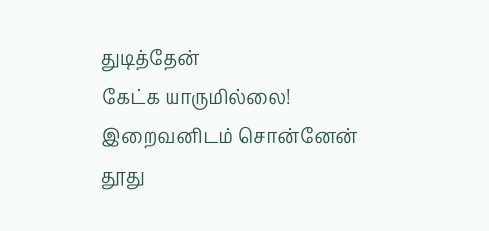துடித்தேன்
கேட்க யாருமில்லை!
இறைவனிடம் சொன்னேன்
தூது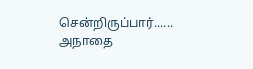சென்றிருப்பார்......
அநாதை